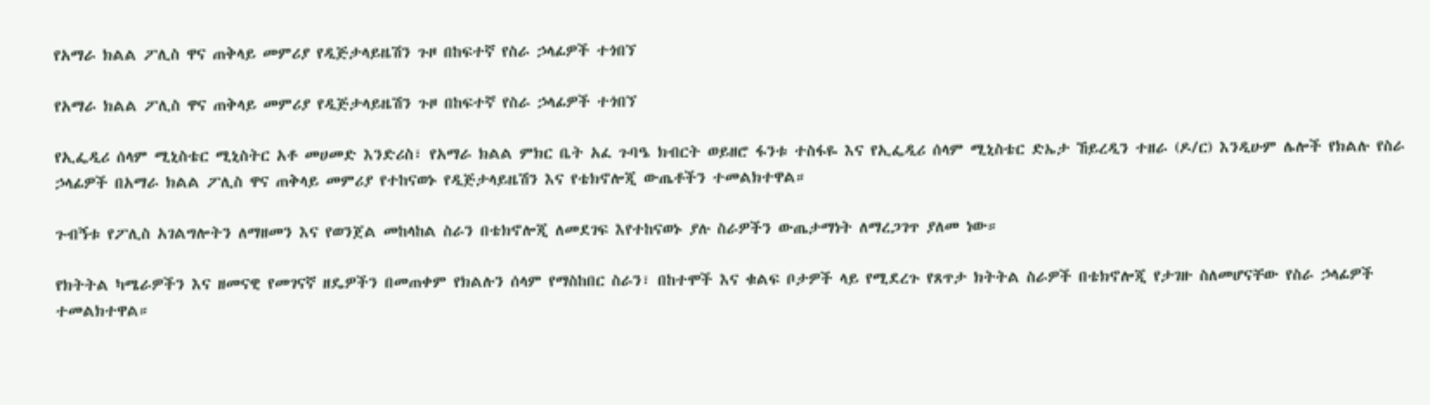የአማራ ክልል ፖሊስ ዋና ጠቅላይ መምሪያ የዲጅታላይዜሽን ጉዞ በከፍተኛ የስራ ኃላፊዎች ተጎበኘ

የአማራ ክልል ፖሊስ ዋና ጠቅላይ መምሪያ የዲጅታላይዜሽን ጉዞ በከፍተኛ የስራ ኃላፊዎች ተጎበኘ

የኢፌዲሪ ሰላም ሚኒስቴር ሚኒስትር አቶ መሀመድ እንድሪስ፣ የአማራ ክልል ምክር ቤት አፈ ጉባዔ ክብርት ወይዘሮ ፋንቱ ተስፋዬ እና የኢፌዲሪ ሰላም ሚኒስቴር ድኤታ ኸይረዲን ተዘራ (ዶ/ር) እንዲሁም ሌሎች የክልሉ የስራ ኃላፊዎች በአማራ ክልል ፖሊስ ዋና ጠቅላይ መምሪያ የተከናወኑ የዲጅታላይዜሽን እና የቴክኖሎጂ ውጤቶችን ተመልክተዋል።

ጉብኝቱ የፖሊስ አገልግሎትን ለማዘመን እና የወንጀል መከላከል ስራን በቴክኖሎጂ ለመደገፍ እየተከናወኑ ያሉ ስራዎችን ውጤታማነት ለማረጋገጥ ያለመ ነው።

የክትትል ካሜራዎችን እና ዘመናዊ የመገናኛ ዘዴዎችን በመጠቀም የክልሉን ሰላም የማስከበር ስራን፣ በከተሞች እና ቁልፍ ቦታዎች ላይ የሚደረጉ የጸጥታ ክትትል ስራዎች በቴክኖሎጂ የታገዙ ስለመሆናቸው የስራ ኃላፊዎች ተመልክተዋል።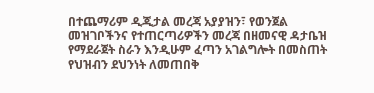በተጨማሪም ዲጂታል መረጃ አያያዝን፣ የወንጀል መዝገቦችንና የተጠርጣሪዎችን መረጃ በዘመናዊ ዳታቤዝ የማደራጀት ስራን እንዲሁም ፈጣን አገልግሎት በመስጠት የህዝብን ደህንነት ለመጠበቅ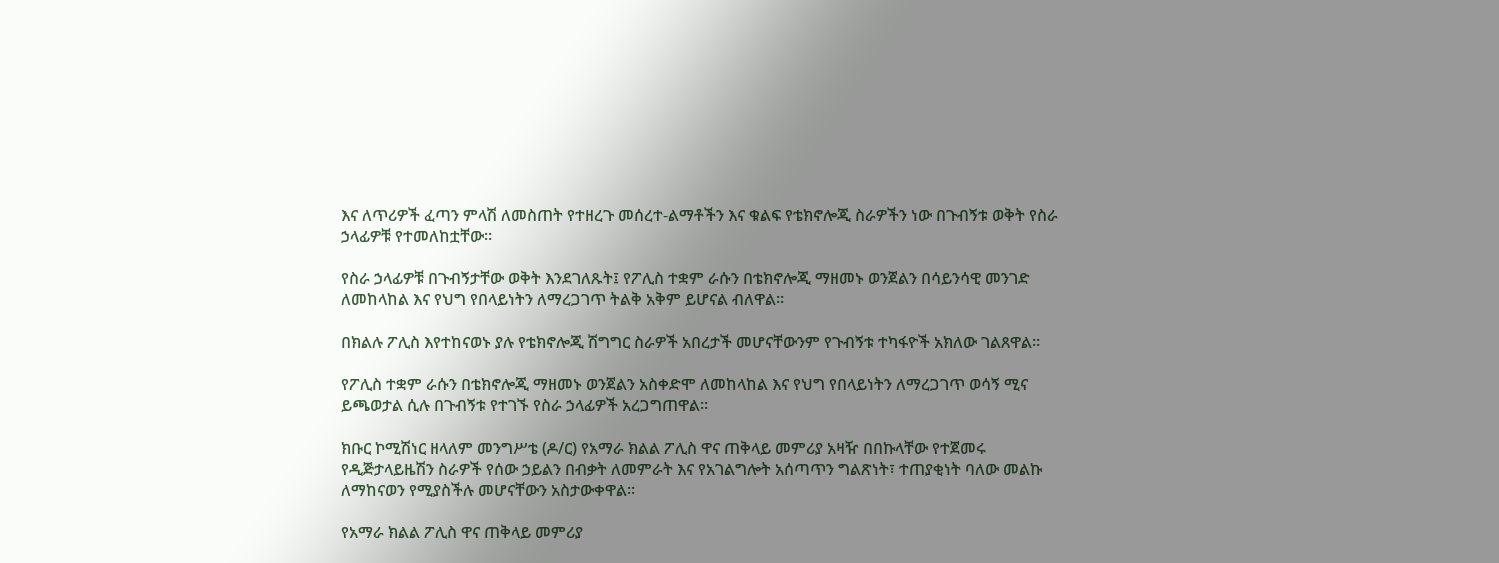እና ለጥሪዎች ፈጣን ምላሽ ለመስጠት የተዘረጉ መሰረተ-ልማቶችን እና ቁልፍ የቴክኖሎጂ ስራዎችን ነው በጉብኝቱ ወቅት የስራ ኃላፊዎቹ የተመለከቷቸው።

የስራ ኃላፊዎቹ በጉብኝታቸው ወቅት እንደገለጹት፤ የፖሊስ ተቋም ራሱን በቴክኖሎጂ ማዘመኑ ወንጀልን በሳይንሳዊ መንገድ ለመከላከል እና የህግ የበላይነትን ለማረጋገጥ ትልቅ አቅም ይሆናል ብለዋል።

በክልሉ ፖሊስ እየተከናወኑ ያሉ የቴክኖሎጂ ሽግግር ስራዎች አበረታች መሆናቸውንም የጉብኝቱ ተካፋዮች አክለው ገልጸዋል።

የፖሊስ ተቋም ራሱን በቴክኖሎጂ ማዘመኑ ወንጀልን አስቀድሞ ለመከላከል እና የህግ የበላይነትን ለማረጋገጥ ወሳኝ ሚና ይጫወታል ሲሉ በጉብኝቱ የተገኙ የስራ ኃላፊዎች አረጋግጠዋል።

ክቡር ኮሚሽነር ዘላለም መንግሥቴ (ዶ/ር) የአማራ ክልል ፖሊስ ዋና ጠቅላይ መምሪያ አዛዥ በበኩላቸው የተጀመሩ የዲጅታላይዜሽን ስራዎች የሰው ኃይልን በብቃት ለመምራት እና የአገልግሎት አሰጣጥን ግልጽነት፣ ተጠያቂነት ባለው መልኩ ለማከናወን የሚያስችሉ መሆናቸውን አስታውቀዋል።

የአማራ ክልል ፖሊስ ዋና ጠቅላይ መምሪያ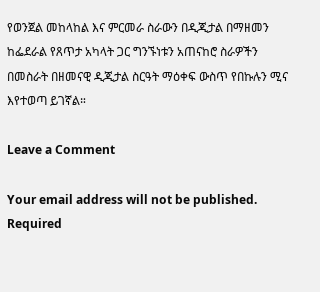የወንጀል መከላከል እና ምርመራ ስራውን በዲጂታል በማዘመን ከፌደራል የጸጥታ አካላት ጋር ግንኙነቱን አጠናከሮ ስራዎችን በመስራት በዘመናዊ ዲጂታል ስርዓት ማዕቀፍ ውስጥ የበኩሉን ሚና እየተወጣ ይገኛል።

Leave a Comment

Your email address will not be published. Required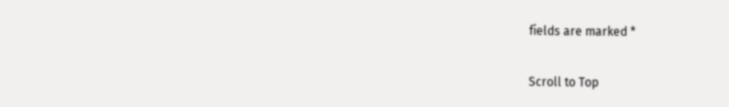fields are marked *

Scroll to Top